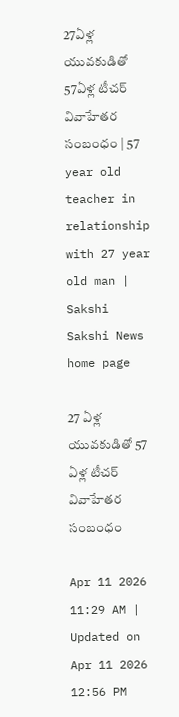27ఏళ్ల యువకుడితో 57ఏళ్ల టీచర్‌ వివాహేతర సంబంధం | 57 year old teacher in relationship with 27 year old man | Sakshi
Sakshi News home page

27 ఏళ్ల యువకుడితో 57 ఏళ్ల టీచర్‌ వివాహేతర సంబంధం

Apr 11 2026 11:29 AM | Updated on Apr 11 2026 12:56 PM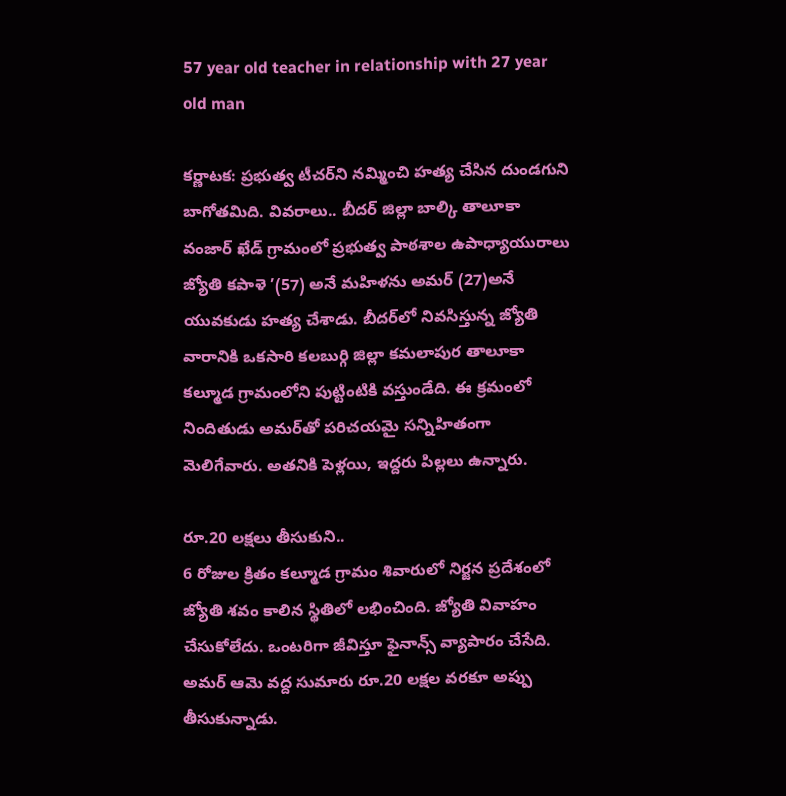57 year old teacher in relationship with 27 year old man

కర్ణాటక: ప్రభుత్వ టీచర్‌ని నమ్మించి హత్య చేసిన దుండగుని బాగోతమిది. వివరాలు.. బీదర్‌ జిల్లా బాల్కి తాలూకా వంజార్‌ ఖేడ్‌ గ్రామంలో ప్రభుత్వ పాఠశాల ఉపాధ్యాయురాలు జ్యోతి కపాళె ’(57) అనే మహిళను అమర్‌ (27)అనే యువకుడు హత్య చేశాడు. బీదర్‌లో నివసిస్తున్న జ్యోతి వారానికి ఒకసారి కలబుర్గి జిల్లా కమలాపుర తాలూకా కల్మూడ గ్రామంలోని పుట్టింటికి వస్తుండేది. ఈ క్రమంలో నిందితుడు అమర్‌తో పరిచయమై సన్నిహితంగా మెలిగేవారు. అతనికి పెళ్లయి, ఇద్దరు పిల్లలు ఉన్నారు.

రూ.20 లక్షలు తీసుకుని..
6 రోజుల క్రితం కల్మూడ గ్రామం శివారులో నిర్జన ప్రదేశంలో జ్యోతి శవం కాలిన స్థితిలో లభించింది. జ్యోతి వివాహం చేసుకోలేదు. ఒంటరిగా జీవిస్తూ ఫైనాన్స్‌ వ్యాపారం చేసేది. అమర్‌ ఆమె వద్ద సుమారు రూ.20 లక్షల వరకూ అప్పు తీసుకున్నాడు.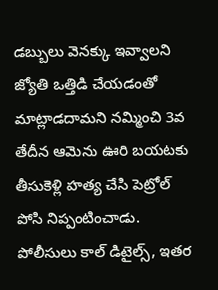డబ్బులు వెనక్కు ఇవ్వాలని జ్యోతి ఒత్తిడి చేయడంతో మాట్లాడదామని నమ్మించి 3వ తేదీన ఆమెను ఊరి బయటకు తీసుకెళ్లి హత్య చేసి పెట్రోల్‌ పోసి నిప్పంటించాడు. పోలీసులు కాల్‌ డిటైల్స్‌, ఇతర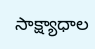సాక్ష్యాధాల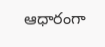ఆధారంగా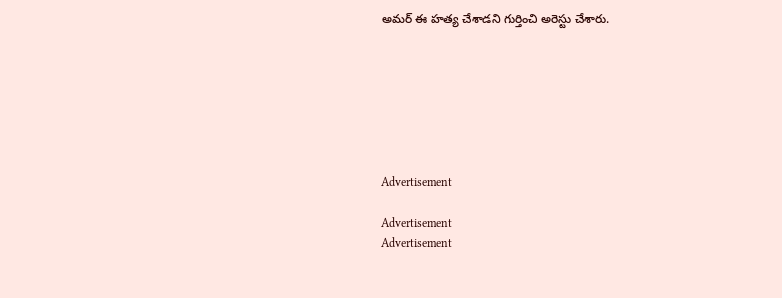అమర్‌ ఈ హత్య చేశాడని గుర్తించి అరెస్టు చేశారు.







Advertisement

Advertisement
Advertisement